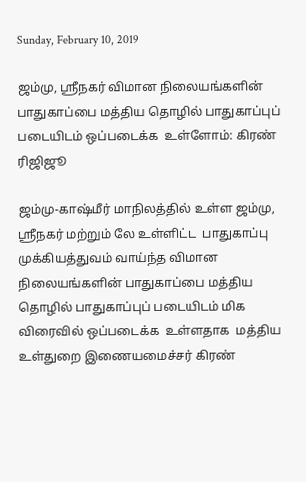Sunday, February 10, 2019

ஜம்மு, ஸ்ரீநகர் விமான நிலையங்களின் பாதுகாப்பை மத்திய தொழில் பாதுகாப்புப் படையிடம் ஒப்படைக்க  உள்ளோம்: கிரண் ரிஜிஜூ

ஜம்மு-காஷ்மீர் மாநிலத்தில் உள்ள ஜம்மு, ஸ்ரீநகர் மற்றும் லே உள்ளிட்ட  பாதுகாப்பு முக்கியத்துவம் வாய்ந்த விமான நிலையங்களின் பாதுகாப்பை மத்திய தொழில் பாதுகாப்புப் படையிடம் மிக விரைவில் ஒப்படைக்க  உள்ளதாக  மத்திய உள்துறை இணையமைச்சர் கிரண்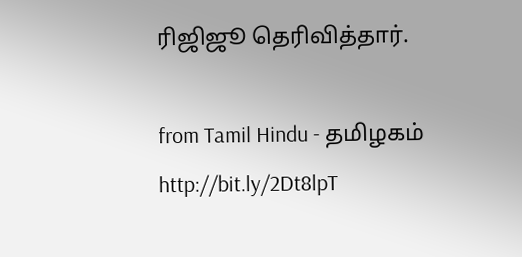ரிஜிஜூ தெரிவித்தார்.

from Tamil Hindu - தமிழகம் http://bit.ly/2Dt8lpT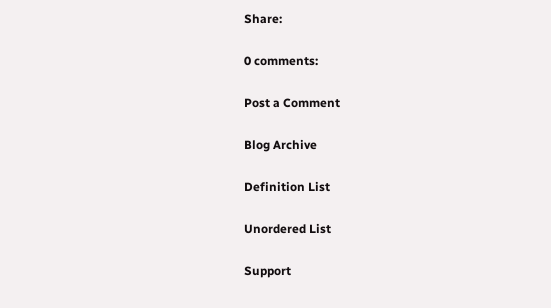Share:

0 comments:

Post a Comment

Blog Archive

Definition List

Unordered List

Support